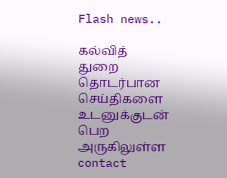Flash news..

கல்வித் துறை தொடர்பான செய்திகளை உடனுக்குடன் பெற அருகிலுள்ள contact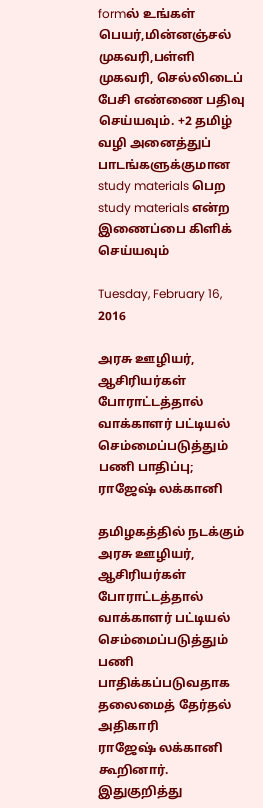formல் உங்கள் பெயர்,மின்னஞ்சல் முகவரி,பள்ளி முகவரி, செல்லிடைப் பேசி எண்ணை பதிவு செய்யவும். +2 தமிழ் வழி அனைத்துப் பாடங்களுக்குமான study materials பெற study materials என்ற இணைப்பை கிளிக் செய்யவும்

Tuesday, February 16, 2016

அரசு ஊழியர், ஆசிரியர்கள் போராட்டத்தால் வாக்காளர் பட்டியல் செம்மைப்படுத்தும் பணி பாதிப்பு; ராஜேஷ் லக்கானி

தமிழகத்தில் நடக்கும் அரசு ஊழியர், ஆசிரியர்கள்
போராட்டத்தால் வாக்காளர் பட்டியல் செம்மைப்படுத்தும்
பணி பாதிக்கப்படுவதாக தலைமைத் தேர்தல் அதிகாரி
ராஜேஷ் லக்கானி கூறினார்.
இதுகுறித்து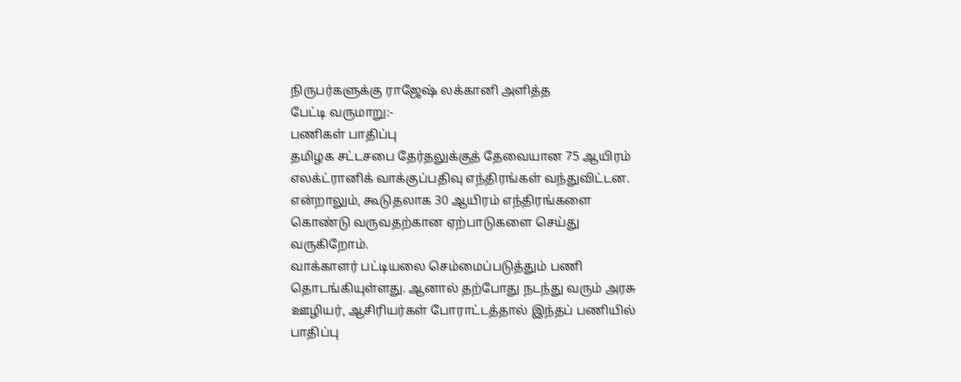நிருபர்களுக்கு ராஜேஷ் லக்கானி அளித்த
பேட்டி வருமாறு:-
பணிகள் பாதிப்பு
தமிழக சட்டசபை தேர்தலுக்குத் தேவையான 75 ஆயிரம்
எலக்ட்ரானிக் வாக்குப்பதிவு எந்திரங்கள் வந்துவிட்டன.
என்றாலும், கூடுதலாக 30 ஆயிரம் எந்திரங்களை
கொண்டு வருவதற்கான ஏற்பாடுகளை செய்து
வருகிறோம்.
வாக்காளர் பட்டியலை செம்மைப்படுத்தும் பணி
தொடங்கியுள்ளது. ஆனால் தற்போது நடந்து வரும் அரசு
ஊழியர், ஆசிரியர்கள் போராட்டத்தால் இந்தப் பணியில்
பாதிப்பு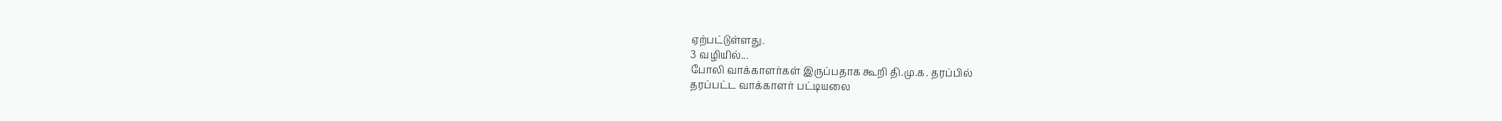ஏற்பட்டுள்ளது.
3 வழியில்...
போலி வாக்காளர்கள் இருப்பதாக கூறி தி.மு.க. தரப்பில்
தரப்பட்ட வாக்காளர் பட்டியலை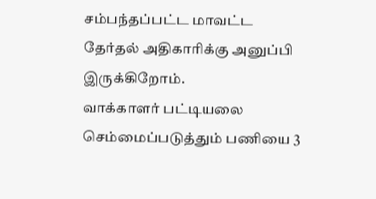சம்பந்தப்பட்ட மாவட்ட
தேர்தல் அதிகாரிக்கு அனுப்பி இருக்கிறோம்.
வாக்காளர் பட்டியலை செம்மைப்படுத்தும் பணியை 3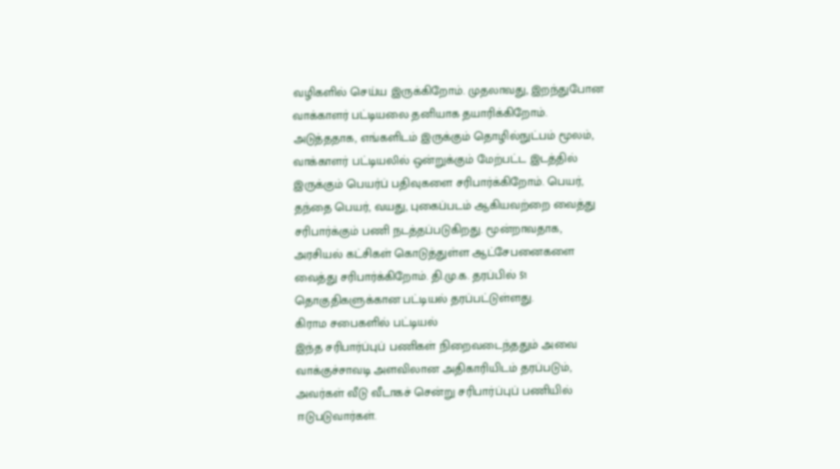வழிகளில் செய்ய இருக்கிறோம். முதலாவது, இறந்துபோன
வாக்காளர் பட்டியலை தனியாக தயாரிக்கிறோம்.
அடுத்ததாக, எங்களிடம் இருக்கும் தொழில்நுட்பம் மூலம்,
வாக்காளர் பட்டியலில் ஒன்றுக்கும் மேற்பட்ட இடத்தில்
இருக்கும் பெயர்ப் பதிவுகளை சரிபார்க்கிறோம். பெயர்,
தந்தை பெயர், வயது, புகைப்படம் ஆகியவற்றை வைத்து
சரிபார்க்கும் பணி நடத்தப்படுகிறது. மூன்றாவதாக,
அரசியல் கட்சிகள் கொடுத்துள்ள ஆட்சேபனைகளை
வைத்து சரிபார்க்கிறோம். தி.மு.க. தரப்பில் 51
தொகுதிகளுக்கான பட்டியல் தரப்பட்டுள்ளது.
கிராம சபைகளில் பட்டியல்
இந்த சரிபார்ப்புப் பணிகள் நிறைவடைந்ததும் அவை
வாக்குச்சாவடி அளவிலான அதிகாரியிடம் தரப்படும்,
அவர்கள் வீடு வீடாகச் சென்று சரிபார்ப்புப் பணியில்
ஈடுபடுவார்கள்.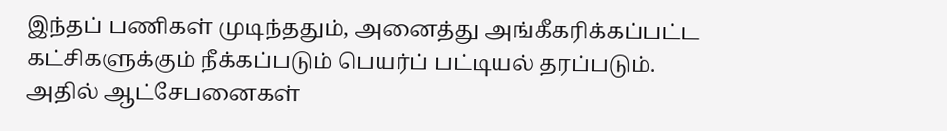இந்தப் பணிகள் முடிந்ததும், அனைத்து அங்கீகரிக்கப்பட்ட
கட்சிகளுக்கும் நீக்கப்படும் பெயர்ப் பட்டியல் தரப்படும்.
அதில் ஆட்சேபனைகள்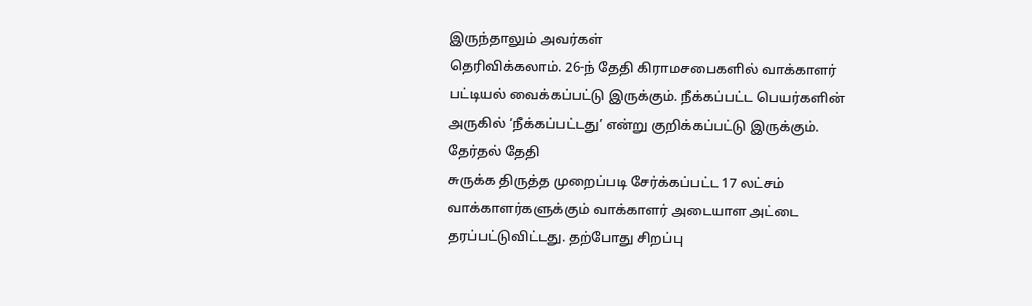இருந்தாலும் அவர்கள்
தெரிவிக்கலாம். 26-ந் தேதி கிராமசபைகளில் வாக்காளர்
பட்டியல் வைக்கப்பட்டு இருக்கும். நீக்கப்பட்ட பெயர்களின்
அருகில் ‘நீக்கப்பட்டது’ என்று குறிக்கப்பட்டு இருக்கும்.
தேர்தல் தேதி
சுருக்க திருத்த முறைப்படி சேர்க்கப்பட்ட 17 லட்சம்
வாக்காளர்களுக்கும் வாக்காளர் அடையாள அட்டை
தரப்பட்டுவிட்டது. தற்போது சிறப்பு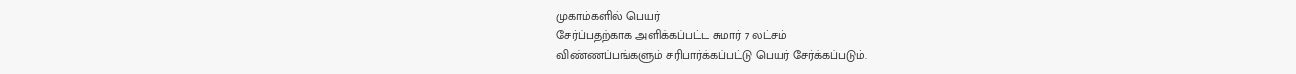முகாம்களில் பெயர்
சேர்ப்பதற்காக அளிக்கப்பட்ட சுமார் 7 லட்சம்
விண்ணப்பங்களும் சரிபார்க்கப்பட்டு பெயர் சேர்க்கப்படும்.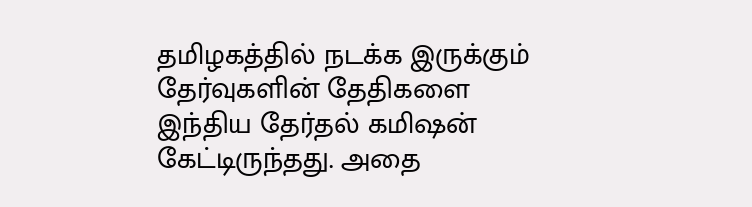தமிழகத்தில் நடக்க இருக்கும் தேர்வுகளின் தேதிகளை
இந்திய தேர்தல் கமிஷன் கேட்டிருந்தது. அதை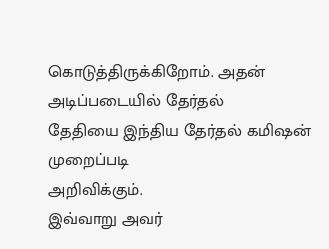கொடுத்திருக்கிறோம். அதன் அடிப்படையில் தேர்தல்
தேதியை இந்திய தேர்தல் கமிஷன் முறைப்படி
அறிவிக்கும்.
இவ்வாறு அவர்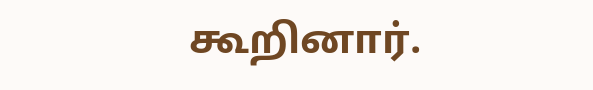கூறினார்.